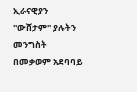ኢራናዊያን ''ውሸታም'' ያሉትን መንግስት በመቃወም አደባባይ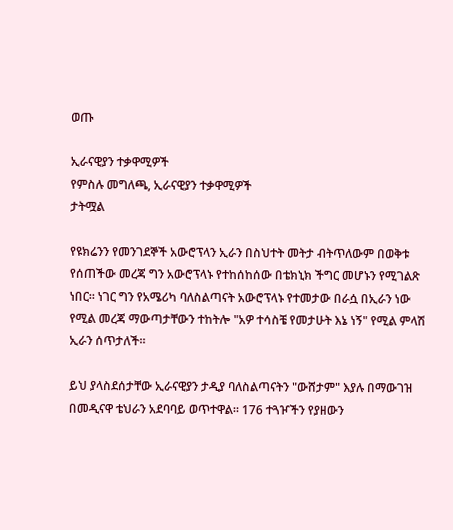ወጡ

ኢራናዊያን ተቃዋሚዎች
የምስሉ መግለጫ, ኢራናዊያን ተቃዋሚዎች
ታትሟል

የዩክሬንን የመንገደኞች አውሮፕላን ኢራን በስህተት መትታ ብትጥለውም በወቅቱ የሰጠችው መረጃ ግን አውሮፕላኑ የተከሰከሰው በቴክኒክ ችግር መሆኑን የሚገልጽ ነበር። ነገር ግን የአሜሪካ ባለስልጣናት አውሮፕላኑ የተመታው በራሷ በኢራን ነው የሚል መረጃ ማውጣታቸውን ተከትሎ "አዎ ተሳስቼ የመታሁት እኔ ነኝ" የሚል ምላሽ ኢራን ሰጥታለች።

ይህ ያላስደሰታቸው ኢራናዊያን ታዲያ ባለስልጣናትን "ውሸታም" እያሉ በማውገዝ በመዲናዋ ቴህራን አደባባይ ወጥተዋል። 176 ተጓዦችን የያዘውን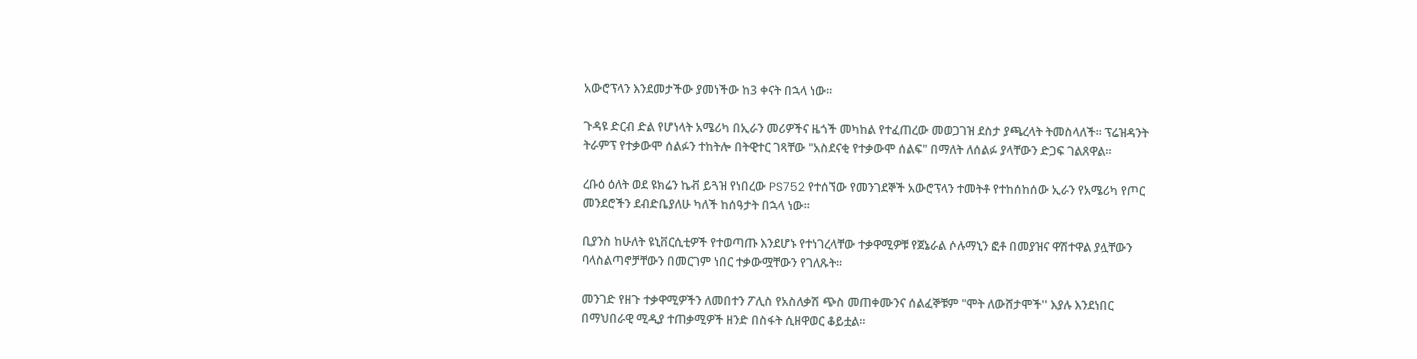አውሮፕላን እንደመታችው ያመነችው ከ3 ቀናት በኋላ ነው።

ጉዳዩ ድርብ ድል የሆነላት አሜሪካ በኢራን መሪዎችና ዜጎች መካከል የተፈጠረው መወጋገዝ ደስታ ያጫረላት ትመስላለች። ፕሬዝዳንት ትራምፕ የተቃውሞ ሰልፉን ተከትሎ በትዊተር ገጻቸው "አስደናቂ የተቃውሞ ሰልፍ" በማለት ለሰልፉ ያላቸውን ድጋፍ ገልጸዋል።

ረቡዕ ዕለት ወደ ዩክሬን ኬቭ ይጓዝ የነበረው PS752 የተሰኘው የመንገደኞች አውሮፕላን ተመትቶ የተከሰከሰው ኢራን የአሜሪካ የጦር መንደሮችን ደብድቤያለሁ ካለች ከሰዓታት በኋላ ነው።

ቢያንስ ከሁለት ዩኒቨርሲቲዎች የተወጣጡ እንደሆኑ የተነገረላቸው ተቃዋሚዎቹ የጀኔራል ሶሉማኒን ፎቶ በመያዝና ዋሽተዋል ያሏቸውን ባላስልጣኖቻቸውን በመርገም ነበር ተቃውሟቸውን የገለጹት።

መንገድ የዘጉ ተቃዋሚዎችን ለመበተን ፖሊስ የአስለቃሽ ጭስ መጠቀሙንና ሰልፈኞቹም "ሞት ለውሸታሞች'' እያሉ እንደነበር በማህበራዊ ሚዲያ ተጠቃሚዎች ዘንድ በስፋት ሲዘዋወር ቆይቷል።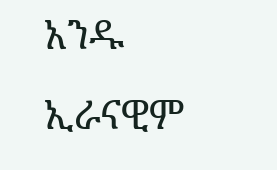አንዱ ኢራናዊም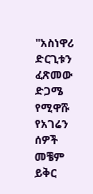"አስነዋሪ ድርጊቱን ፈጽመው ድጋሜ የሚዋሹ የአገሬን ሰዎች መቼም ይቅር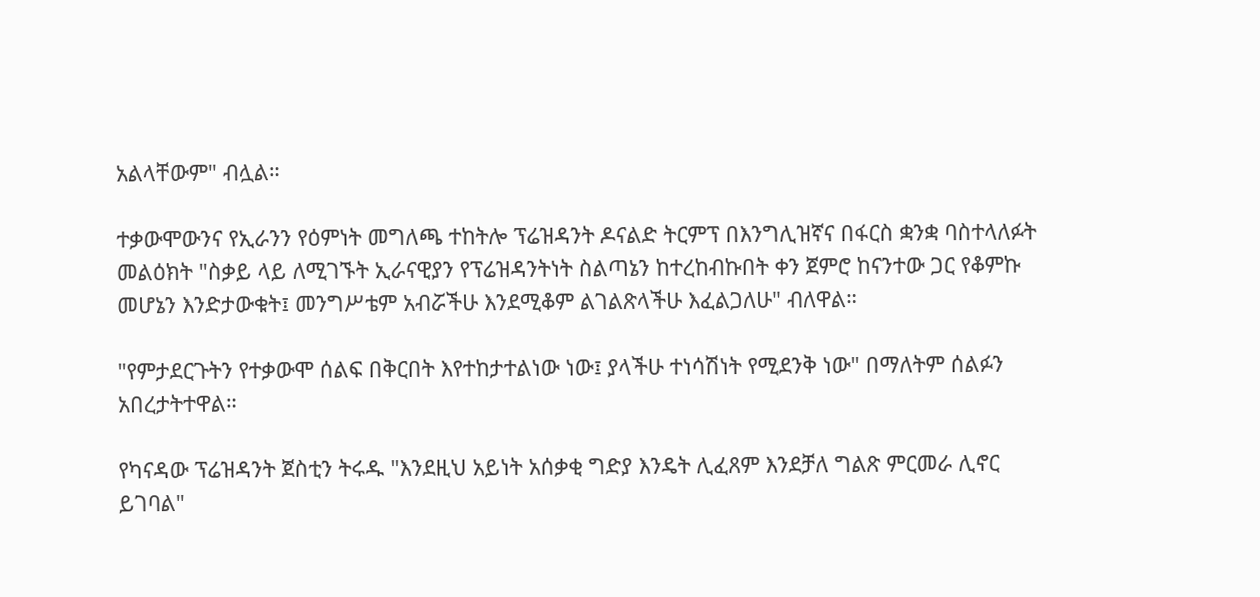አልላቸውም" ብሏል።

ተቃውሞውንና የኢራንን የዕምነት መግለጫ ተከትሎ ፕሬዝዳንት ዶናልድ ትርምፕ በእንግሊዝኛና በፋርስ ቋንቋ ባስተላለፉት መልዕክት "ስቃይ ላይ ለሚገኙት ኢራናዊያን የፕሬዝዳንትነት ስልጣኔን ከተረከብኩበት ቀን ጀምሮ ከናንተው ጋር የቆምኩ መሆኔን እንድታውቁት፤ መንግሥቴም አብሯችሁ እንደሚቆም ልገልጽላችሁ እፈልጋለሁ" ብለዋል።

"የምታደርጉትን የተቃውሞ ሰልፍ በቅርበት እየተከታተልነው ነው፤ ያላችሁ ተነሳሽነት የሚደንቅ ነው" በማለትም ሰልፉን አበረታትተዋል።

የካናዳው ፕሬዝዳንት ጀስቲን ትሩዱ "እንደዚህ አይነት አሰቃቂ ግድያ እንዴት ሊፈጸም እንደቻለ ግልጽ ምርመራ ሊኖር ይገባል"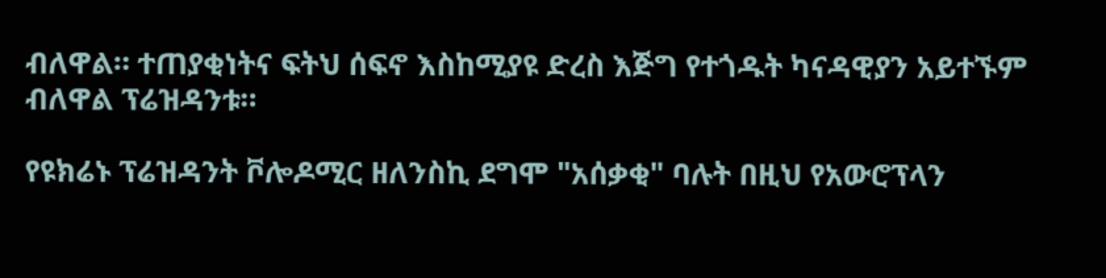ብለዋል። ተጠያቂነትና ፍትህ ሰፍኖ እስከሚያዩ ድረስ እጅግ የተጎዱት ካናዳዊያን አይተኙም ብለዋል ፕሬዝዳንቱ።

የዩክሬኑ ፕሬዝዳንት ቮሎዶሚር ዘለንስኪ ደግሞ "አሰቃቂ" ባሉት በዚህ የአውሮፕላን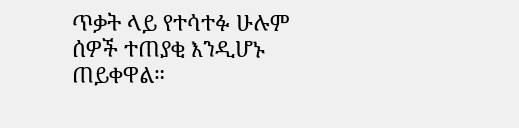ጥቃት ላይ የተሳተፉ ሁሉም ሰዎች ተጠያቂ እንዲሆኑ ጠይቀዋል።